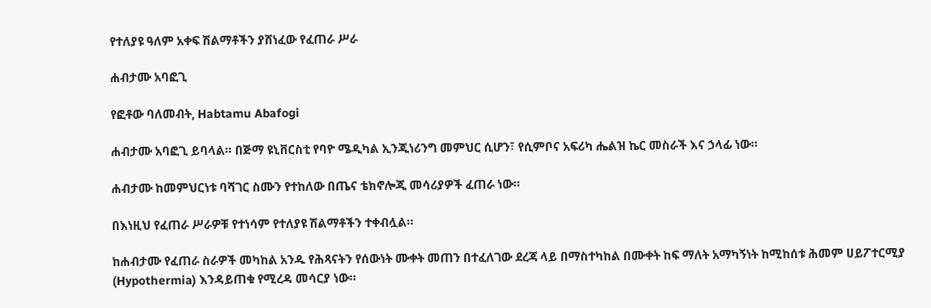የተለያዩ ዓለም አቀፍ ሽልማቶችን ያሸነፈው የፈጠራ ሥራ

ሐብታሙ አባፎጊ

የፎቶው ባለመብት, Habtamu Abafogi

ሐብታሙ አባፎጊ ይባላል። በጅማ ዩኒቨርስቲ የባዮ ሜዲካል ኢንጂነሪንግ መምህር ሲሆን፣ የሲምቦና አፍሪካ ሔልዝ ኬር መስራች እና ኃላፊ ነው።

ሐብታሙ ከመምህርነቱ ባሻገር ስሙን የተከለው በጤና ቴክኖሎጂ መሳሪያዎች ፈጠራ ነው።

በእነዚህ የፈጠራ ሥራዎቹ የተነሳም የተለያዩ ሽልማቶችን ተቀብሏል።

ከሐብታሙ የፈጠራ ስራዎች መካከል አንዱ የሕጻናትን የሰውነት ሙቀት መጠን በተፈለገው ደረጃ ላይ በማስተካከል በሙቀት ከፍ ማለት አማካኝነት ከሚከሰቱ ሕመም ሀይፖተርሚያ (Hypothermia) እንዳይጠቁ የሚረዳ መሳርያ ነው።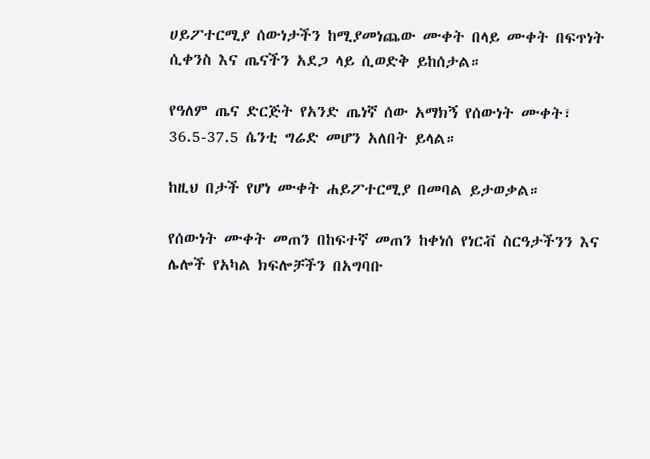ሀይፖተርሚያ ሰውነታችን ከሚያመነጨው ሙቀት በላይ ሙቀት በፍጥነት ሲቀንስ እና ጤናችን አደጋ ላይ ሲወድቅ ይከሰታል።

የዓለም ጤና ድርጅት የአንድ ጤነኛ ሰው አማክኝ የሰውነት ሙቀት፣ 36.5-37.5 ሴንቲ ግሬድ መሆን አለበት ይላል።

ከዚህ በታች የሆነ ሙቀት ሐይፖተርሚያ በመባል ይታወቃል።

የሰውነት ሙቀት መጠን በከፍተኛ መጠን ከቀነሰ የነርቭ ስርዓታችንን እና ሌሎች የአካል ክፍሎቻችን በአግባቡ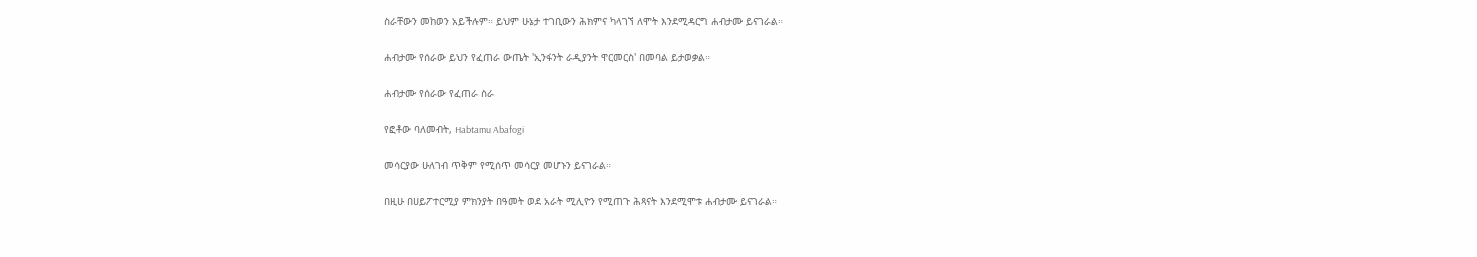ስራቸውን መከወን አይችሉም። ይህም ሁኔታ ተገቢውን ሕክምና ካላገኘ ለሞት እንደሚዳርግ ሐብታሙ ይናገራል።

ሐብታሙ የሰራው ይህን የፈጠራ ውጤት 'ኢንፋንት ራዲያንት ዋርመርስ' በመባል ይታወቃል።

ሐብታሙ የሰራው የፈጠራ ስራ

የፎቶው ባለመብት, Habtamu Abafogi

መሳርያው ሁለገብ ጥቅም የሚሰጥ መሳርያ መሆኑን ይናገራል።

በዚሁ በሀይፖተርሚያ ምክንያት በዓመት ወደ አራት ሚሊዮን የሚጠጉ ሕጻናት እንደሚሞቱ ሐብታሙ ይናገራል።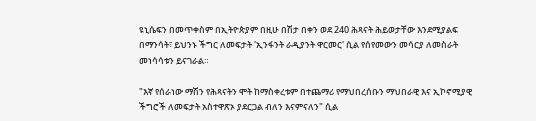ዩኒሴፍን በመጥቀስም በኢትዮጵያም በዚሁ በሽታ በቀን ወደ 240 ሕጻናት ሕይወታቸው እንደሚያልፍ በማንሳት፣ ይህንኑ ችግር ለመፍታት 'ኢንፋንት ራዲያንት ዋርመር' ሲል የሰየመውን መሳርያ ለመስራት መነሳሳቱን ይናገራል።

"እኛ የሰራነው ማሽን የሕጻናትን ሞት ከማስቀረቱም በተጨማሪ የማህበረሰቡን ማህበራዊ እና ኢኮኖሚያዊ ችግሮች ለመፍታት አስተዋጽኦ ያደርጋል ብለን እናምናለን" ሲል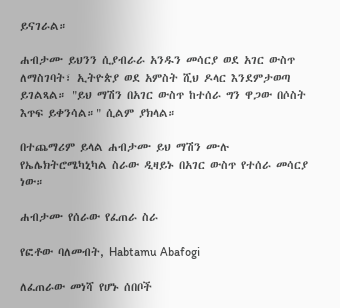ይናገራል።

ሐብታሙ ይህንን ሲያብራራ አንዱን መሳርያ ወደ አገር ውስጥ ለማስገባት፣ ኢትዮጵያ ወደ አምስት ሺህ ዶላር እንደምታወጣ ይገልጻል። "ይህ ማሽን በአገር ውስጥ ከተሰራ ግን ዋጋው በሶስት እጥፍ ይቀንሳል።" ሲልም ያክላል።

በተጨማሪም ይላል ሐብታሙ ይህ ማሽን ሙሉ የኤሌክትሮሜካኒካል ስራው ዲዛይኑ በአገር ውስጥ የተሰራ መሳርያ ነው።

ሐብታሙ የሰራው የፈጠራ ስራ

የፎቶው ባለመብት, Habtamu Abafogi

ለፈጠራው መነሻ የሆኑ ሰበቦች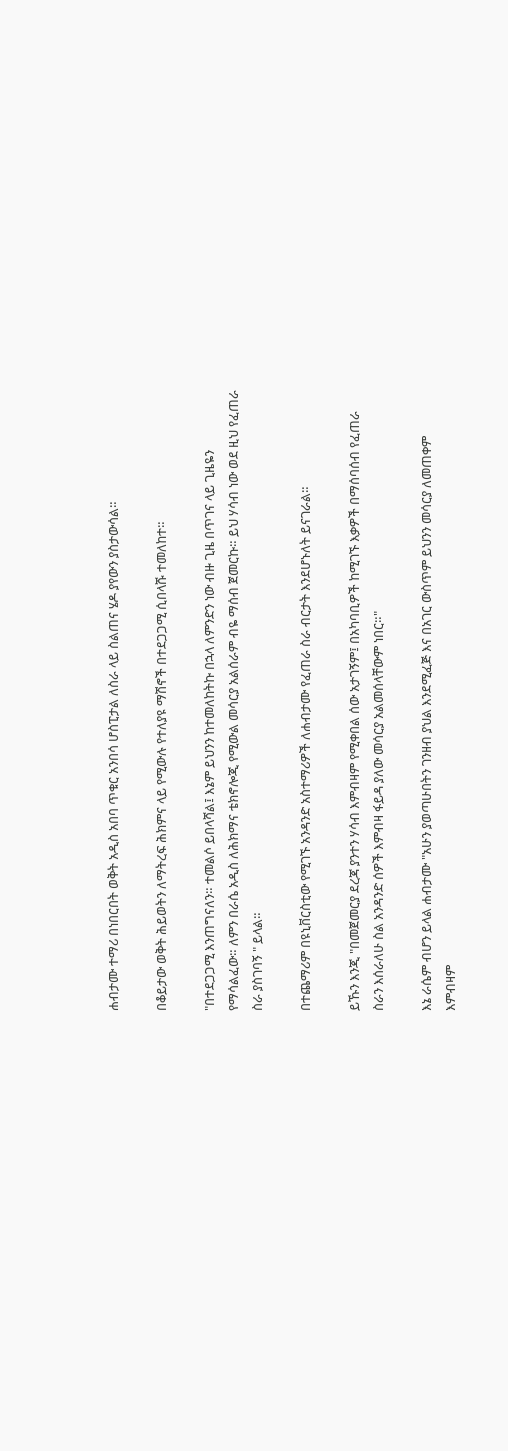ሐብታሙ ተማሪ በነበርበት ወቅት አዲስ አበባ ጥቁር አንበሳ ሆስፒታል ለስራ ላይ ስልጠና ሄዶ ያየውን ያስታውሳል።

በቆይታው ወቅት ሕይወትን ለማትረፍ ሕክምና ላይ የሚውሉ የተለያዩ ማሽኖች በተደጋጋሚ ሲበላሹ ተመለከተ።

"በተደጋጋሚ እንጠግናለን። ተመልሶ ይበላሻል፤ እኔም ይህንን ከተመለከትኩ በኋላ ለምንድን ነው ብዙ ጊዜ በጥገና ላይ ጊዜዬን የማሳልፈው። ለምን በራሴ አዲስ ለሕክማና ቴክኖሎጂ የሚውል መሳርያ አልሰራም ብዬ ማሰብ ጀመርኩ። ይህ ሃሳብ ነው ወደ ዚህ የፈጠራ ስራ ያስገባኝ " ይላል።

በተጨማሪም በዩኒቨርስቲው የሚገኙ አንዳንድ አስተማሪዎች ለሐብታሙ የፈጠራ ስራ ብርታት እንደሆኑለት ይናገራል።

ይኹን እንጂ "በመጀመርያ ደረጃ ያንተን ሃሳብ እምብዛም የሚቀበል ሰው አታገኝም፤ በአካባቢዎች ከሚገኙ እቃዎች በማሰባሰብ የፈጠራ ስራን እሰራለሁ ስል አንዳንድ ሰዎች እምብዛ ፋይዳ ያለው መሳርያ አልመሰላቸውም ነበር።"

እኔ ራሴም ብሆን ይላል ሐብታሙ "አሁን ያወጣሁበትን ገንዘብ ያህል እንደሚፈጅ እና በአገር ውስጥም ይህንን መሳርያ ለመጠቀም እምብዛም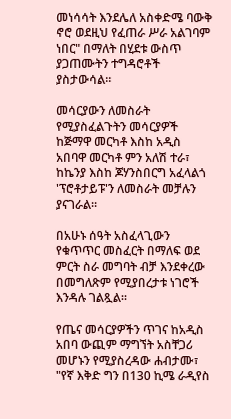መነሳሳት እንደሌለ አስቀድሜ ባውቅ ኖሮ ወደዚህ የፈጠራ ሥራ አልገባም ነበር" በማለት በሂደቱ ውስጥ ያጋጠሙትን ተግዳሮቶች ያስታውሳል።

መሳርያውን ለመስራት የሚያስፈልጉትን መሳርያዎች ከጅማዋ መርካቶ እስከ አዲስ አበባዋ መርካቶ ምን አለሽ ተራ፣ ከኬንያ እስከ ጆሃንስበርግ አፈላልጎ 'ፕሮቶታይፑ'ን ለመስራት መቻሉን ያናገራል።

በአሁኑ ሰዓት አስፈላጊውን የቁጥጥር መስፈርት በማለፍ ወደ ምርት ስራ መግባት ብቻ እንደቀረው በመግለጽም የሚያበረታቱ ነገሮች እንዳሉ ገልጿል።

የጤና መሳርያዎችን ጥገና ከአዲስ አበባ ውጪም ማግኘት አስቸጋሪ መሆኑን የሚያስረዳው ሐብታሙ፣ "የኛ እቅድ ግን በ130 ኪሜ ራዲየስ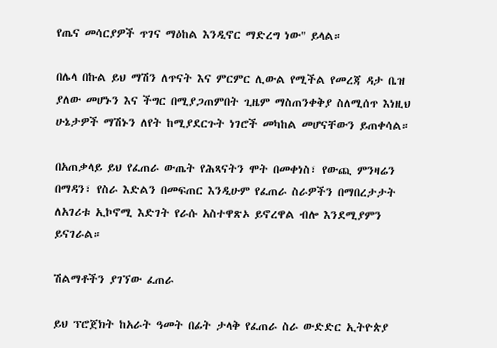የጤና መሳርያዎች ጥገና ማዕከል እንዲኖር ማድረግ ነው" ይላል።

በሌላ በኩል ይህ ማሽን ለጥናት እና ምርምር ሊውል የሚችል የመረጃ ዳታ ቤዝ ያለው መሆኑን እና ችግር በሚያጋጠምበት ጊዜም ማስጠንቀቅያ ስለሚሰጥ እነዚህ ሁኔታዎች ማሽኑን ለየት ከሚያደርጉት ነገሮች መካከል መሆናቸውን ይጠቀሳል።

በአጠቃላይ ይህ የፈጠራ ውጤት የሕጻናትን ሞት በመቀነስ፣ የውጪ ምንዛሬን በማዳን፣ የስራ እድልን በመፍጠር እንዲሁም የፈጠራ ስራዎችን በማበረታታት ለአገሪቱ ኢኮኖሚ እድገት የራሱ አስተዋጽኦ ይኖረዋል ብሎ እንደሚያምን ይናገራል።

ሽልማቶችን ያገኘው ፈጠራ

ይህ ፕሮጀክት ከአራት ዓመት በፊት ታላቅ የፈጠራ ስራ ውድድር ኢትዮጵያ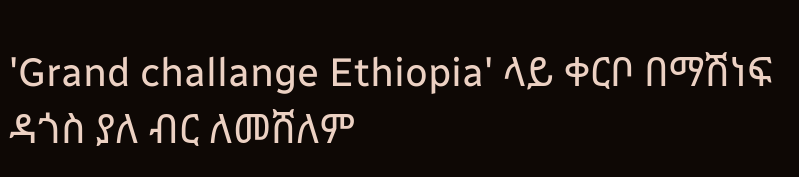'Grand challange Ethiopia' ላይ ቀርቦ በማሽነፍ ዳጎስ ያለ ብር ለመሸለም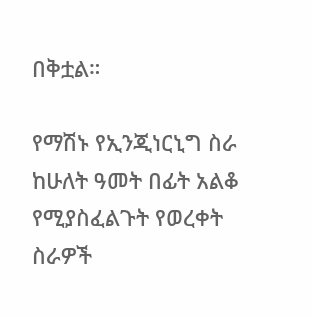በቅቷል።

የማሽኑ የኢንጂነርኒግ ስራ ከሁለት ዓመት በፊት አልቆ የሚያስፈልጉት የወረቀት ስራዎች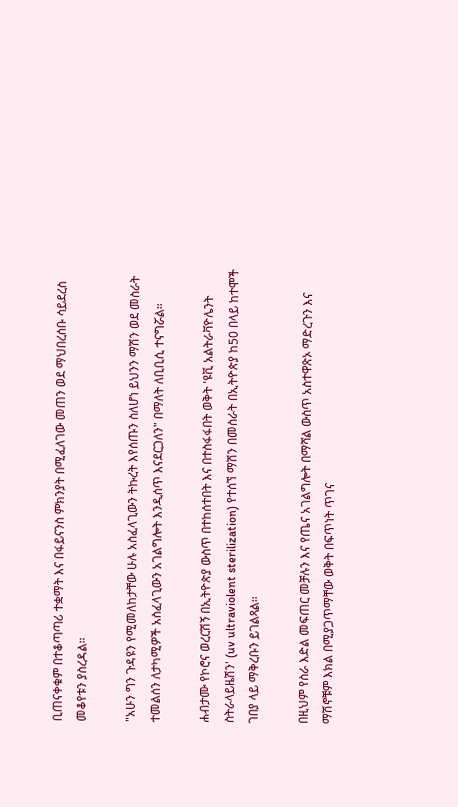ቢጠናቀቁም በተቆጣጣሪ ተቋማት እና በፋይናንስ ምክንያት በሚፈለገው መጠን ወደ ማህበረሰቡ ሳይደረስ መቆየቱን ያስረዳል።

"አሁን ግን ጉዳዩን የሚመለከታቸው ሁሉ አስፈላጊውን ትኩረት እየሰጡን ስለሆነ ይህንን ማሽን ወደ መስራት ተመልሰን ለታካሚዎች አስፈላጊውን አገልግሎት እንዲሰጥ እናደርጋለን" በማለት ለቢቢሲ ተናግሯል።

ሐብታሙ የኮሮና ወረርሽኝ በኢትዮጵያ ውስጥ በተከሰተበት እና በተስፋፋበት ወቅት 'ዩቪ አልትራቫዮሌንት ስትራላይዜሽን' (uv ultraviolent sterilization) የተሰኘ ማሽን በመስራት በኢትዮጵያ ከ50 በላይ ከተሞች ገበያ ላይ ማቅረቡን ይገልጻል።

በዚህም የስራ እድል መፍጠር መቻሉን እና የጤና አገልግሎት በማሻል ውስጥ አስተዋጽኦ ማድረጉን እና ማሽኖቹም እክል በሚያጋጥማቸው ወቅት በፍጥነት ጥገና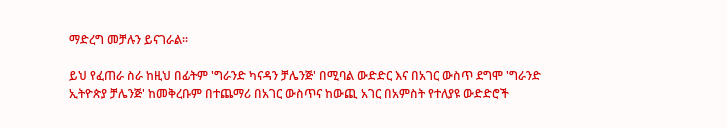ማድረግ መቻሉን ይናገራል።

ይህ የፈጠራ ስራ ከዚህ በፊትም 'ግራንድ ካናዳን ቻሌንጅ' በሚባል ውድድር እና በአገር ውስጥ ደግሞ 'ግራንድ ኢትዮጵያ ቻሌንጅ' ከመቅረቡም በተጨማሪ በአገር ውስጥና ከውጪ አገር በአምስት የተለያዩ ውድድሮች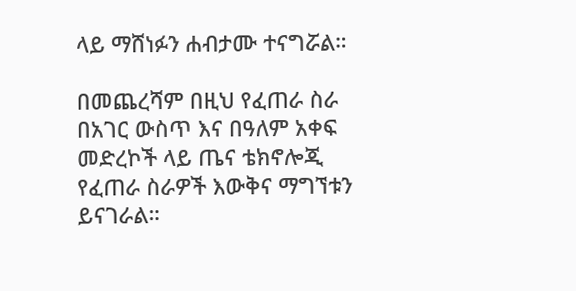ላይ ማሸነፉን ሐብታሙ ተናግሯል።

በመጨረሻም በዚህ የፈጠራ ስራ በአገር ውስጥ እና በዓለም አቀፍ መድረኮች ላይ ጤና ቴክኖሎጂ የፈጠራ ስራዎች እውቅና ማግኘቱን ይናገራል።